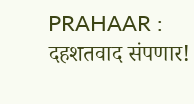PRAHAAR : दहशतवाद संपणार!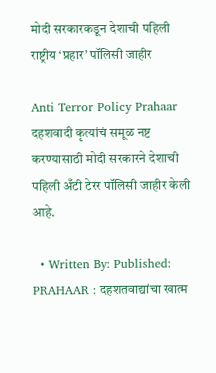मोदी सरकारकडून देशाची पहिली राष्ट्रीय ‘प्रहार’ पॉलिसी जाहीर

Anti Terror Policy Prahaar दहशवादी कृत्यांचं समूळ नष्ट करण्यासाठी मोदी सरकारने देशाची पहिली अँटी टेरर पॉलिसी जाहीर केली आहे.

  • Written By: Published:
PRAHAAR : दहशतवाद्यांचा खात्म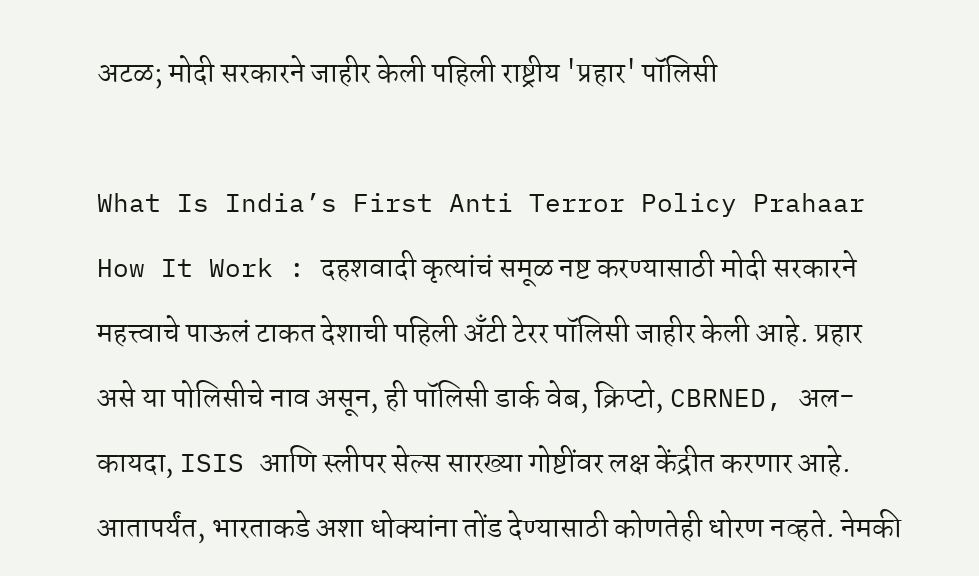अटळ; मोदी सरकारने जाहीर केली पहिली राष्ट्रीय 'प्रहार' पॉलिसी

What Is India’s First Anti Terror Policy Prahaar How It Work : दहशवादी कृत्यांचं समूळ नष्ट करण्यासाठी मोदी सरकारने महत्त्वाचे पाऊलं टाकत देशाची पहिली अँटी टेरर पॉलिसी जाहीर केली आहे. प्रहार असे या पोलिसीचे नाव असून, ही पॉलिसी डार्क वेब, क्रिप्टो, CBRNED, अल-कायदा, ISIS आणि स्लीपर सेल्स सारख्या गोष्टींवर लक्ष केंद्रीत करणार आहे. आतापर्यंत, भारताकडे अशा धोक्यांना तोंड देण्यासाठी कोणतेही धोरण नव्हते. नेमकी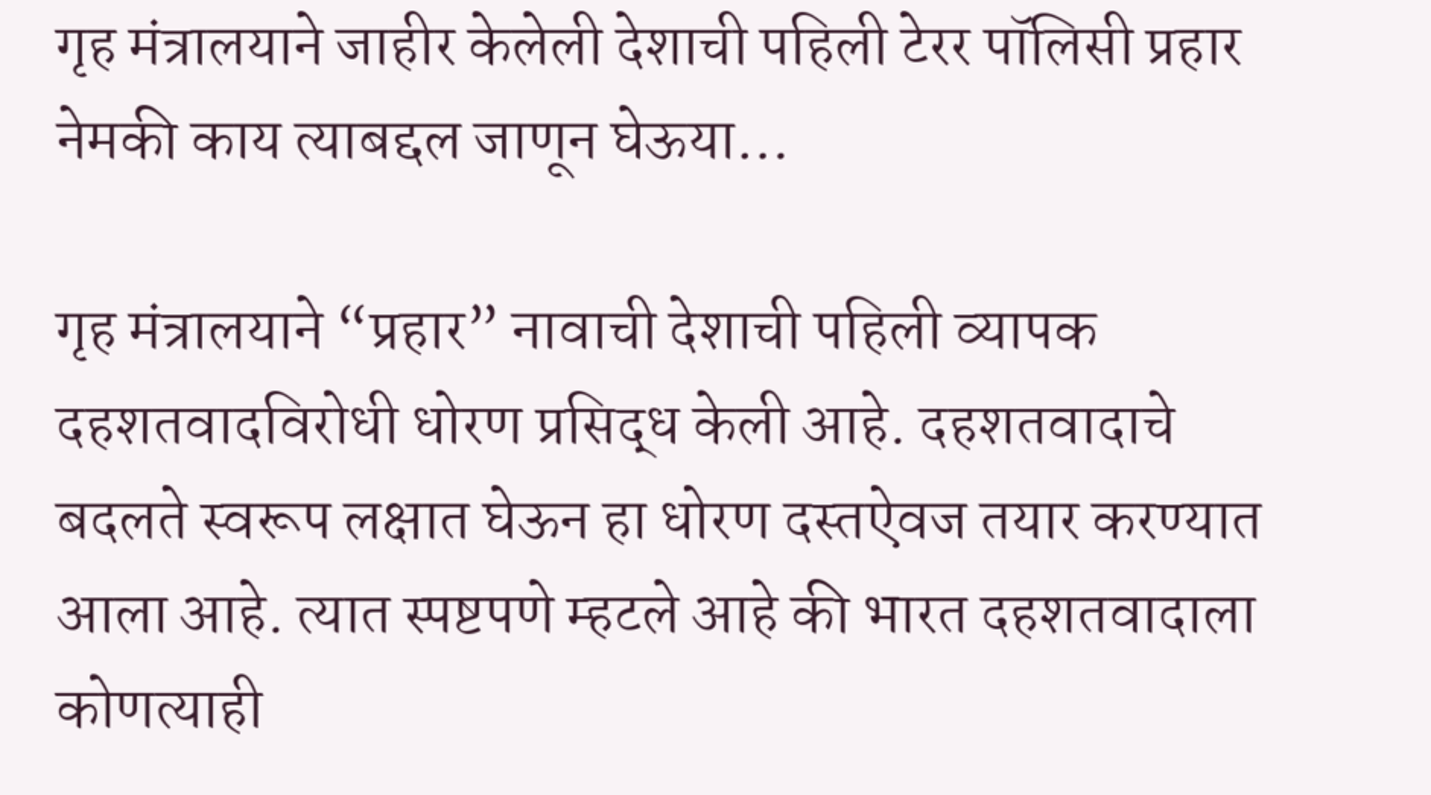गृह मंत्रालयाने जाहीर केलेली देशाची पहिली टेरर पॉलिसी प्रहार नेमकी काय त्याबद्दल जाणून घेऊया…

गृह मंत्रालयाने “प्रहार” नावाची देशाची पहिली व्यापक दहशतवादविरोधी धोरण प्रसिद्ध केली आहे. दहशतवादाचे बदलते स्वरूप लक्षात घेऊन हा धोरण दस्तऐवज तयार करण्यात आला आहे. त्यात स्पष्टपणे म्हटले आहे की भारत दहशतवादाला कोणत्याही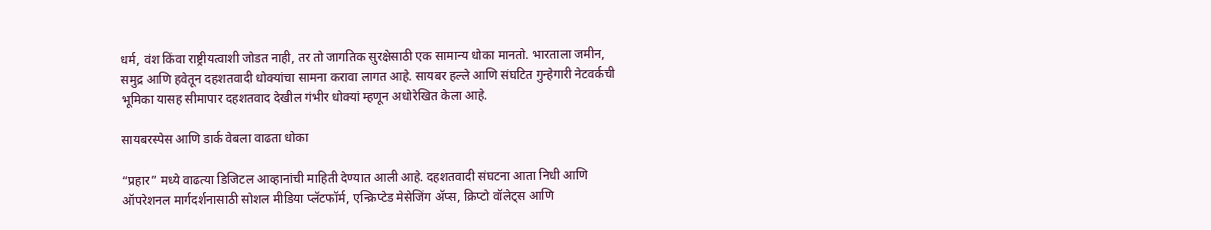धर्म, वंश किंवा राष्ट्रीयत्वाशी जोडत नाही, तर तो जागतिक सुरक्षेसाठी एक सामान्य धोका मानतो. भारताला जमीन, समुद्र आणि हवेतून दहशतवादी धोक्यांचा सामना करावा लागत आहे. सायबर हल्ले आणि संघटित गुन्हेगारी नेटवर्कची भूमिका यासह सीमापार दहशतवाद देखील गंभीर धोक्यां म्हणून अधोरेखित केला आहे.

सायबरस्पेस आणि डार्क वेबला वाढता धोका

“प्रहार” मध्ये वाढत्या डिजिटल आव्हानांची माहिती देण्यात आली आहे. दहशतवादी संघटना आता निधी आणि ऑपरेशनल मार्गदर्शनासाठी सोशल मीडिया प्लॅटफॉर्म, एन्क्रिप्टेड मेसेजिंग ॲप्स, क्रिप्टो वॉलेट्स आणि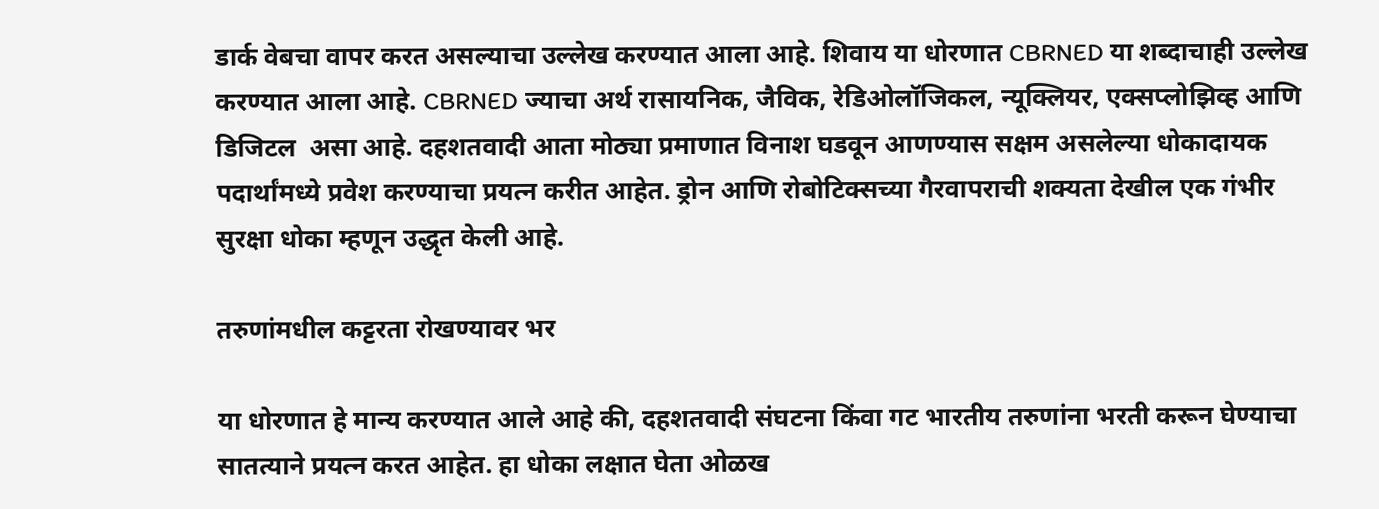डार्क वेबचा वापर करत असल्याचा उल्लेख करण्यात आला आहे. शिवाय या धोरणात CBRNED या शब्दाचाही उल्लेख करण्यात आला आहे. CBRNED ज्याचा अर्थ रासायनिक, जैविक, रेडिओलॉजिकल, न्यूक्लियर, एक्सप्लोझिव्ह आणि डिजिटल  असा आहे. दहशतवादी आता मोठ्या प्रमाणात विनाश घडवून आणण्यास सक्षम असलेल्या धोकादायक पदार्थांमध्ये प्रवेश करण्याचा प्रयत्न करीत आहेत. ड्रोन आणि रोबोटिक्सच्या गैरवापराची शक्यता देखील एक गंभीर सुरक्षा धोका म्हणून उद्धृत केली आहे.

तरुणांमधील कट्टरता रोखण्यावर भर

या धोरणात हे मान्य करण्यात आले आहे की, दहशतवादी संघटना किंवा गट भारतीय तरुणांना भरती करून घेण्याचा सातत्याने प्रयत्न करत आहेत. हा धोका लक्षात घेता ओळख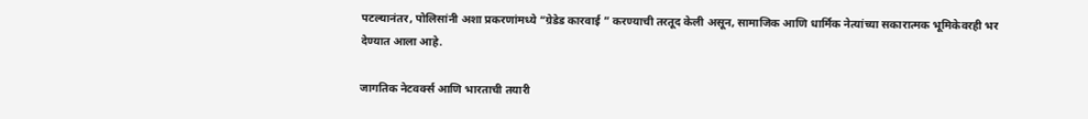पटल्यानंतर, पोलिसांनी अशा प्रकरणांमध्ये “ग्रेडेड कारवाई ” करण्याची तरतूद केली असून, सामाजिक आणि धार्मिक नेत्यांच्या सकारात्मक भूमिकेवरही भर देण्यात आला आहे.

जागतिक नेटवर्क्स आणि भारताची तयारी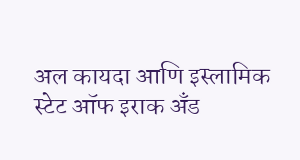अल कायदा आणि इस्लामिक स्टेट ऑफ इराक अँड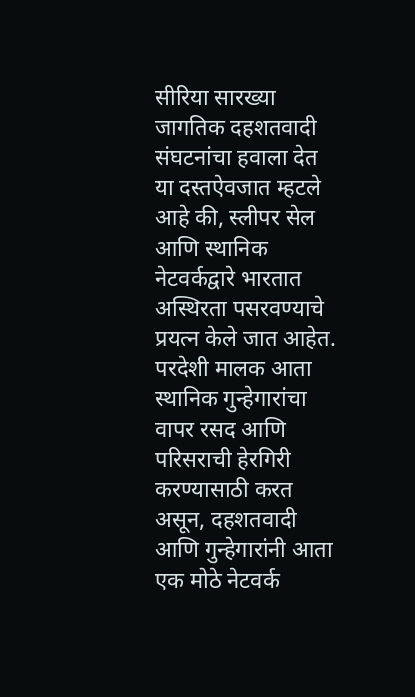सीरिया सारख्या जागतिक दहशतवादी संघटनांचा हवाला देत या दस्तऐवजात म्हटले आहे की, स्लीपर सेल आणि स्थानिक नेटवर्कद्वारे भारतात अस्थिरता पसरवण्याचे प्रयत्न केले जात आहेत. परदेशी मालक आता स्थानिक गुन्हेगारांचा वापर रसद आणि परिसराची हेरगिरी करण्यासाठी करत असून, दहशतवादी आणि गुन्हेगारांनी आता एक मोठे नेटवर्क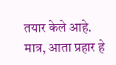तयार केले आहे. मात्र, आता प्रहार हे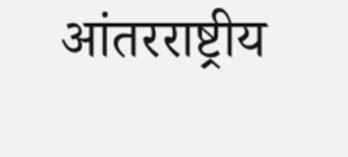आंतरराष्ट्रीय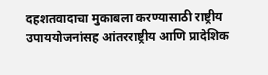दहशतवादाचा मुकाबला करण्यासाठी राष्ट्रीय उपाययोजनांसह आंतरराष्ट्रीय आणि प्रादेशिक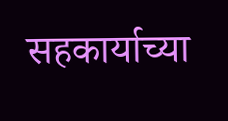सहकार्याच्या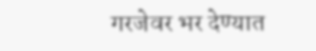गरजेवर भर देण्यात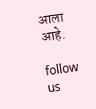आला आहे.

follow us